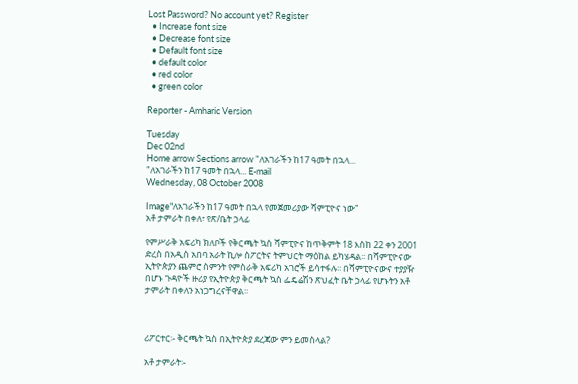Lost Password? No account yet? Register
  • Increase font size
  • Decrease font size
  • Default font size
  • default color
  • red color
  • green color

Reporter - Amharic Version

Tuesday
Dec 02nd
Home arrow Sections arrow "ለአገራችን ከ17 ዓመት በኋላ...
"ለአገራችን ከ17 ዓመት በኋላ... E-mail
Wednesday, 08 October 2008

Image"ለአገራችን ከ17 ዓመት በኋላ የመጀመሪያው ሻምፒዮና ነው"
አቶ ታምራት በቀለ፣ የጽ/ቤት ኃላፊ

የምሥራቅ አፍሪካ ክለቦች የቅርጫት ኳስ ሻምፒዮና ከጥቅምት 18 እስከ 22 ቀን 2001 ድረስ በአዲስ አበባ አራት ኪሎ ስፖርትና ትምህርት ማዕከል ይካሄዳል፡፡ በሻምፒዮናው ኢትዮጵያን ጨምሮ ስምንት የምስራቅ አፍሪካ አገሮች ይሳተፋሉ፡፡ በሻምፒዮናውና ተያያዥ በሆኑ ጉዳዮች ዙሪያ የኢትዮጵያ ቅርጫት ኳስ ፌዴሬሽን ጽህፈት ቤት ኃላፊ የሆኑትን አቶ ታምራት በቀለን አነጋግረናቸዋል፡፡



ሪፖርተር፡- ቅርጫት ኳስ በኢትዮጵያ ደረጃው ምን ይመስላል?

አቶ ታምራት፡-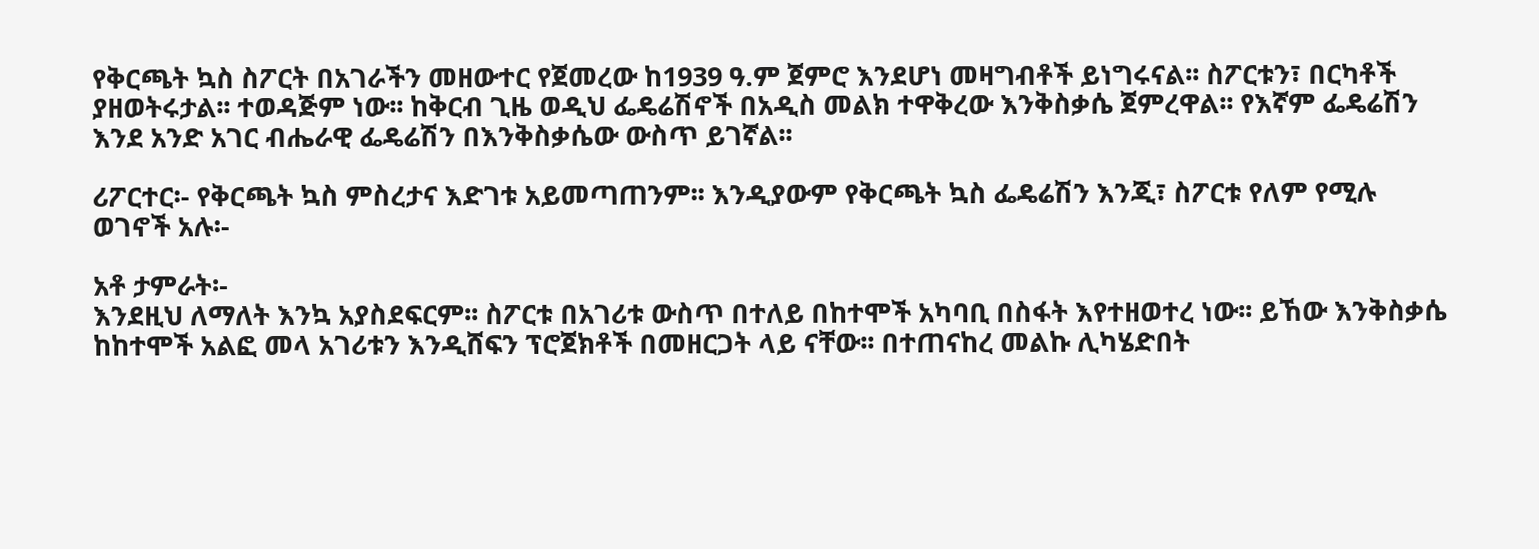የቅርጫት ኳስ ስፖርት በአገራችን መዘውተር የጀመረው ከ1939 ዓ.ም ጀምሮ እንደሆነ መዛግብቶች ይነግሩናል፡፡ ስፖርቱን፣ በርካቶች ያዘወትሩታል፡፡ ተወዳጅም ነው፡፡ ከቅርብ ጊዜ ወዲህ ፌዴሬሽኖች በአዲስ መልክ ተዋቅረው እንቅስቃሴ ጀምረዋል፡፡ የእኛም ፌዴሬሽን እንደ አንድ አገር ብሔራዊ ፌዴሬሽን በእንቅስቃሴው ውስጥ ይገኛል፡፡

ሪፖርተር፡- የቅርጫት ኳስ ምስረታና እድገቱ አይመጣጠንም፡፡ እንዲያውም የቅርጫት ኳስ ፌዴሬሽን እንጂ፣ ስፖርቱ የለም የሚሉ ወገኖች አሉ፡-

አቶ ታምራት፡-
እንደዚህ ለማለት እንኳ አያስደፍርም፡፡ ስፖርቱ በአገሪቱ ውስጥ በተለይ በከተሞች አካባቢ በስፋት እየተዘወተረ ነው፡፡ ይኸው እንቅስቃሴ ከከተሞች አልፎ መላ አገሪቱን እንዲሸፍን ፕሮጀክቶች በመዘርጋት ላይ ናቸው፡፡ በተጠናከረ መልኩ ሊካሄድበት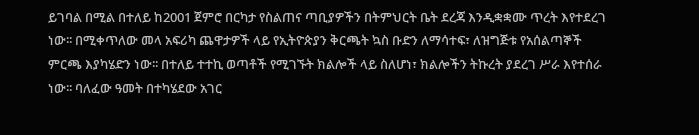ይገባል በሚል በተለይ ከ2001 ጀምሮ በርካታ የስልጠና ጣቢያዎችን በትምህርት ቤት ደረጃ እንዲቋቋሙ ጥረት እየተደረገ ነው፡፡ በሚቀጥለው መላ አፍሪካ ጨዋታዎች ላይ የኢትዮጵያን ቅርጫት ኳስ ቡድን ለማሳተፍ፣ ለዝግጅቱ የአሰልጣኞች ምርጫ እያካሄድን ነው፡፡ በተለይ ተተኪ ወጣቶች የሚገኙት ክልሎች ላይ ስለሆነ፣ ክልሎችን ትኩረት ያደረገ ሥራ እየተሰራ ነው፡፡ ባለፈው ዓመት በተካሄደው አገር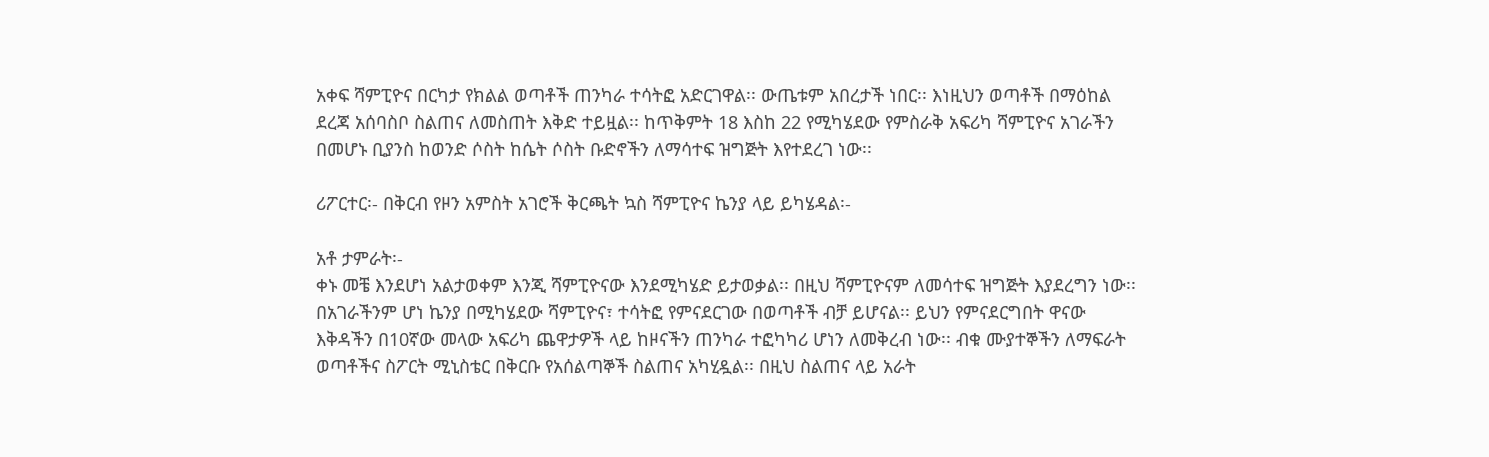አቀፍ ሻምፒዮና በርካታ የክልል ወጣቶች ጠንካራ ተሳትፎ አድርገዋል፡፡ ውጤቱም አበረታች ነበር፡፡ እነዚህን ወጣቶች በማዕከል ደረጃ አሰባስቦ ስልጠና ለመስጠት እቅድ ተይዟል፡፡ ከጥቅምት 18 እስከ 22 የሚካሄደው የምስራቅ አፍሪካ ሻምፒዮና አገራችን በመሆኑ ቢያንስ ከወንድ ሶስት ከሴት ሶስት ቡድኖችን ለማሳተፍ ዝግጅት እየተደረገ ነው፡፡

ሪፖርተር፡- በቅርብ የዞን አምስት አገሮች ቅርጫት ኳስ ሻምፒዮና ኬንያ ላይ ይካሄዳል፡-

አቶ ታምራት፡-
ቀኑ መቼ እንደሆነ አልታወቀም እንጂ ሻምፒዮናው እንደሚካሄድ ይታወቃል፡፡ በዚህ ሻምፒዮናም ለመሳተፍ ዝግጅት እያደረግን ነው፡፡ በአገራችንም ሆነ ኬንያ በሚካሄደው ሻምፒዮና፣ ተሳትፎ የምናደርገው በወጣቶች ብቻ ይሆናል፡፡ ይህን የምናደርግበት ዋናው እቅዳችን በ10ኛው መላው አፍሪካ ጨዋታዎች ላይ ከዞናችን ጠንካራ ተፎካካሪ ሆነን ለመቅረብ ነው፡፡ ብቁ ሙያተኞችን ለማፍራት ወጣቶችና ስፖርት ሚኒስቴር በቅርቡ የአሰልጣኞች ስልጠና አካሂዷል፡፡ በዚህ ስልጠና ላይ አራት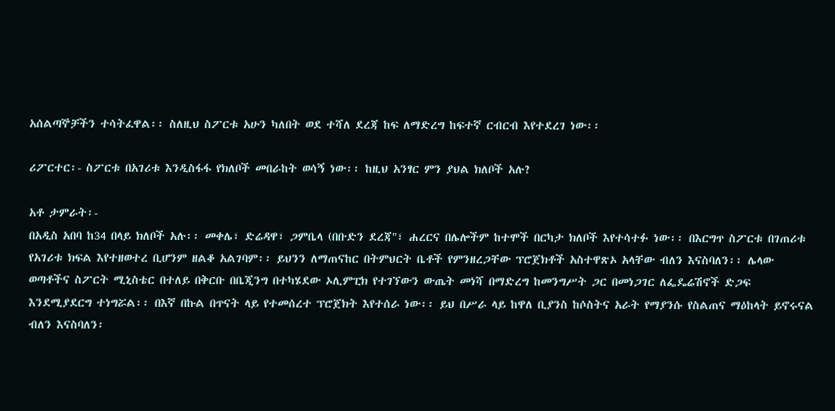አሰልጣኞቻችን ተሳትፈዋል፡፡ ስለዚህ ስፖርቱ አሁን ካለበት ወደ ተሻለ ደረጃ ከፍ ለማድረግ ከፍተኛ ርብርብ እየተደረገ ነው፡፡

ሪፖርተር፡- ስፖርቱ በአገሪቱ እንዲስፋፋ የክለቦች መበራከት ወሳኝ ነው፡፡ ከዚህ አንፃር ምን ያህል ክለቦች አሉ?

አቶ ታምራት፡-
በአዲስ አበባ ከ34 በላይ ክለቦች አሉ፡፡ መቀሌ፣ ድሬዳዋ፣ ጋምቤላ (በቡድን ደረጃ"፣ ሐረርና በሌሎችም ከተሞች በርካታ ክለቦች እየተሳተፉ ነው፡፡ በእርግጥ ስፖርቱ በገጠሪቱ የአገሪቱ ክፍል እየተዘወተረ ቢሆንም ዘልቆ አልገባም፡፡ ይህንን ለማጠናከር በትምህርት ቤቶች የምንዘረጋቸው ፕሮጀክቶች አስተዋጽኦ አላቸው ብለን እናስባለን፡፡ ሌላው ወጣቶችና ስፖርት ሚኒስቴር በተለይ በቅርቡ በቤጂንግ በተካሄደው ኦሊምፒክ የተገኘውን ውጤት መነሻ በማድረግ ከመንግሥት ጋር በመነጋገር ለፌዴሬሽኖች ድጋፍ እንደሚያደርግ ተነግሯል፡፡ በእኛ በኩል በጥናት ላይ የተመሰረተ ፕሮጀክት እየተሰራ ነው፡፡ ይህ በሥራ ላይ ከዋለ ቢያንስ ከሶስትና አራት የማያንሱ የስልጠና ማዕከላት ይኖሩናል ብለን እናስባለን፡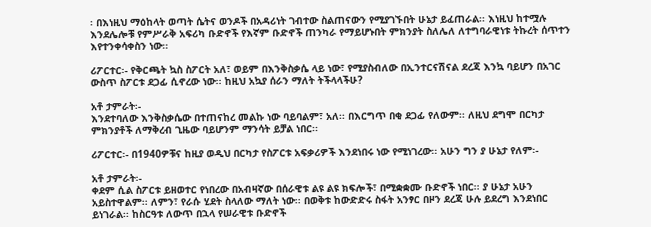፡ በእነዚህ ማዕከላት ወጣት ሴትና ወንዶች በአዳሪነት ገብተው ስልጠናውን የሚያገኙበት ሁኔታ ይፈጠራል፡፡ እነዚህ ከተሟሉ እንደሌሎቹ የምሥራቅ አፍሪካ ቡድኖች የእኛም ቡድኖች ጠንካራ የማይሆኑበት ምክንያት ስለሌለ ለተግባራዊነቱ ትኩረት ሰጥተን እየተንቀሳቀስን ነው፡፡

ሪፖርተር፡- የቅርጫት ኳስ ስፖርት አለ፣ ወይም በእንቅስቃሴ ላይ ነው፣ የሚያስብለው በኢንተርናሽናል ደረጃ እንኳ ባይሆን በአገር ውስጥ ስፖርቱ ደጋፊ ሲኖረው ነው፡፡ ከዚህ አኳያ ሰራን ማለት ትችላላችሁ?

አቶ ታምራት፡-
እንደተባለው እንቅስቃሴው በተጠናከረ መልኩ ነው ባይባልም፣ አለ፡፡ በእርግጥ በቂ ደጋፊ የለውም፡፡ ለዚህ ደግሞ በርካታ ምክንያቶች ለማቅረብ ጊዜው ባይሆንም ማንሳት ይቻል ነበር፡፡

ሪፖርተር፡- በ1940ዎቹና ከዚያ ወዲህ በርካታ የስፖርቱ አፍቃሪዎች እንደነበሩ ነው የሚነገረው፡፡ አሁን ግን ያ ሁኔታ የለም፡-

አቶ ታምራት፡-
ቀደም ሲል ስፖርቱ ይዘወተር የነበረው በአብዛኛው በሰራዊቱ ልዩ ልዩ ክፍሎች፣ በሚቋቋሙ ቡድኖች ነበር፡፡ ያ ሁኔታ አሁን አይስተዋልም፡፡ ለምን፣ የራሱ ሂደት ስላለው ማለት ነው፡፡ በወቅቱ ከውድድሩ ስፋት አንፃር በዞን ደረጃ ሁሉ ይደረግ እንደነበር ይነገራል፡፡ ከስርዓቱ ለውጥ በኋላ የሠራዊቱ ቡድኖች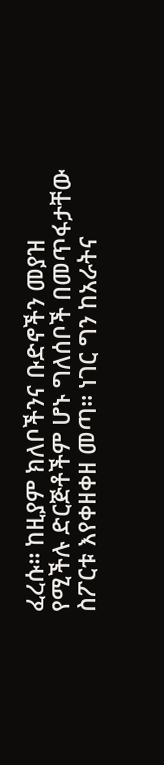ፈረሱ፡፡ ከዚያም ክለቦችንና ቡድኖችን መያዝ የሚችሉ ድርጅቶችም ሆኑ ግለሰቦች በመጥፋታቸው ስፖርቱ እየቀዘቀዘ መጣ፡፡ ነገር ግን ከአራትና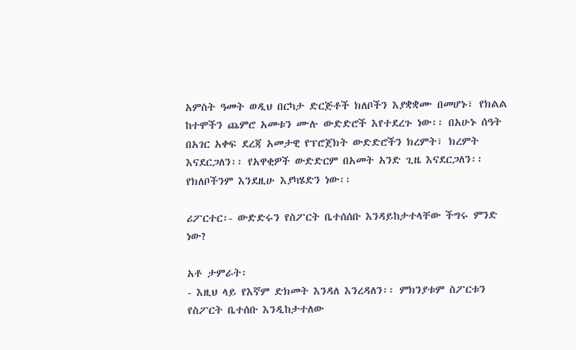አምስት ዓመት ወዲህ በርካታ ድርጅቶች ክለቦችን እያቋቋሙ በመሆኑ፣ የክልል ከተሞችን ጨምሮ አመቱን ሙሉ ውድድሮች እየተደረጉ ነው፡፡ በአሁኑ ሰዓት በአገር አቀፍ ደረጃ አመታዊ የፕሮጀክት ውድድሮችን ክረምት፣ ክረምት እናደርጋለን፡፡ የአዋቂዎች ውድድርም በአመት አንድ ጊዜ እናደርጋለን፡፡ የክለቦችንም እንደዚሁ እያካሄድን ነው፡፡

ሪፖርተር፡- ውድድሩን የስፖርት ቤተሰሰቡ እንዳይከታተላቸው ችግሩ ምንድ ነው?

አቶ ታምራት፡
- እዚህ ላይ የእኛም ድክመት እንዳለ እንረዳለን፡፡ ምክንያቱም ስፖርቱን የስፖርት ቤተሰቡ እንዲከታተለው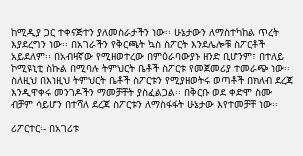ከሚዲያ ጋር ተቀናጅተን ያለመስራታችን ነው፡፡ ሁኔታውን ለማስተካከል ጥረት እያደረግን ነው፡፡ በአገራችን የቅርጫት ኳስ ስፖርት እንደሌሎቹ ስፖርቶች አይደለም፡፡ በአብዛኛው የሚዘወተረው በምዕራባውያኑ ዘንድ ቢሆንም፣ በተለይ ኮሚዩኒቲ ስኩል በሚባሉ ትምህርት ቤቶች ስፖርቱ የመጀመሪያ ተመራጭ ነው፡፡ ስለዚህ በእነዚህ ትምህርት ቤቶች ስፖርቱን የሚያዘወትሩ ወጣቶች በክለብ ደረጃ እንዲዋቀሩ መንገዶችን ማመቻቸት ያስፈልጋል፡፡ በቅርቡ ወደ ቀድሞ ስሙ ብቻም ሳይሆን በተሻለ ደረጃ ስፖርቱን ለማስፋፋት ሁኔታው እየተመቻቸ ነው፡፡

ሪፖርተር፡- በአገሪቱ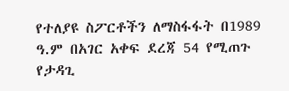የተለያዩ ስፖርቶችን ለማስፋፋት በ1989 ዓ.ም በአገር አቀፍ ደረጃ 54 የሚጠጉ የታዳጊ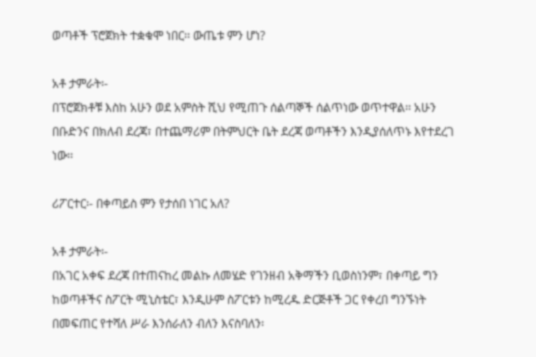ወጣቶች ፕሮጀክት ተቋቁሞ ነበር፡፡ ውጤቱ ምን ሆነ?

አቶ ታምራት፡-
በፕሮጀክቶቹ እስከ አሁን ወደ አምስት ሺህ የሚጠጉ ሰልጣኞች ሰልጥነው ወጥተዋል፡፡ አሁን በቡድንና በክለብ ደረጃ፣ በተጨማሪም በትምህርት ቤት ደረጃ ወጣቶችን እንዲያሰለጥኑ እየተደረገ ነው፡፡

ሪፖርተር፡- በቀጣይስ ምን የታሰበ ነገር አለ?

አቶ ታምራት፡-
በአገር አቀፍ ደረጃ በተጠናከረ መልኩ ለመሄድ የገንዘብ አቅማችን ቢወስነንም፣ በቀጣይ ግን ከወጣቶችና ስፖርት ሚኒስቴር፣ እንዲሁም ስፖርቱን ከሚረዱ ድርጅቶች ጋር የቀረበ ግንኙነት በመፍጠር የተሻለ ሥራ እንሰራለን ብለን እናስባለን፡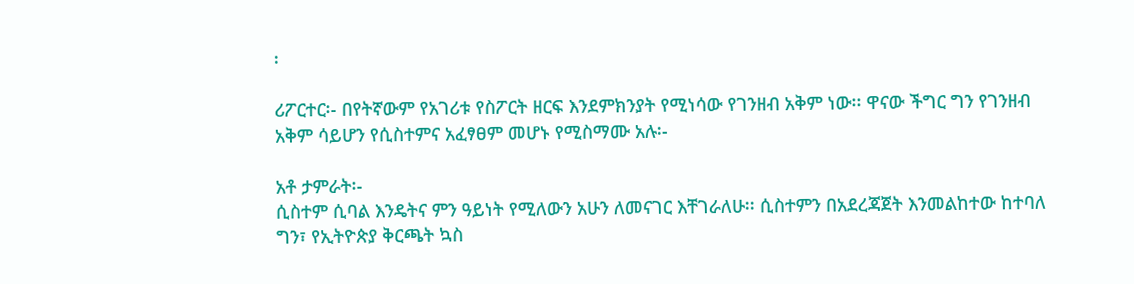፡

ሪፖርተር፡- በየትኛውም የአገሪቱ የስፖርት ዘርፍ እንደምክንያት የሚነሳው የገንዘብ አቅም ነው፡፡ ዋናው ችግር ግን የገንዘብ አቅም ሳይሆን የሲስተምና አፈፃፀም መሆኑ የሚስማሙ አሉ፡-

አቶ ታምራት፡-
ሲስተም ሲባል እንዴትና ምን ዓይነት የሚለውን አሁን ለመናገር እቸገራለሁ፡፡ ሲስተምን በአደረጃጀት እንመልከተው ከተባለ ግን፣ የኢትዮጵያ ቅርጫት ኳስ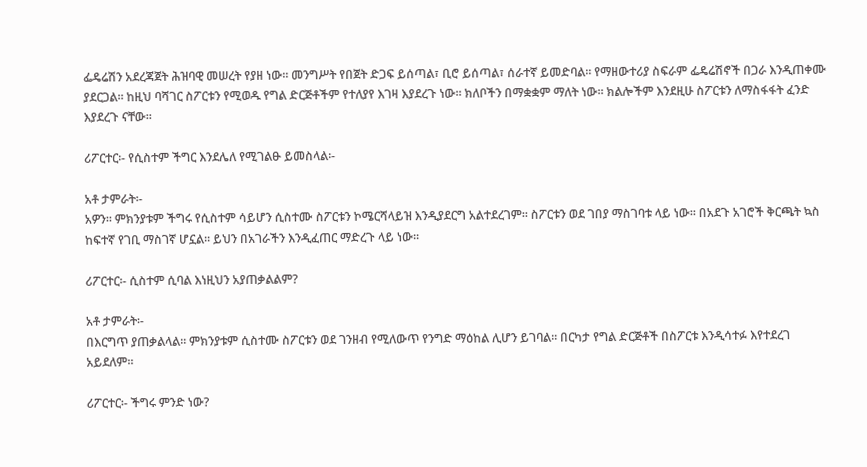ፌዴሬሽን አደረጃጀት ሕዝባዊ መሠረት የያዘ ነው፡፡ መንግሥት የበጀት ድጋፍ ይሰጣል፣ ቢሮ ይሰጣል፣ ሰራተኛ ይመድባል፡፡ የማዘውተሪያ ስፍራም ፌዴሬሽኖች በጋራ እንዲጠቀሙ ያደርጋል፡፡ ከዚህ ባሻገር ስፖርቱን የሚወዱ የግል ድርጅቶችም የተለያየ እገዛ እያደረጉ ነው፡፡ ክለቦችን በማቋቋም ማለት ነው፡፡ ክልሎችም እንደዚሁ ስፖርቱን ለማስፋፋት ፈንድ እያደረጉ ናቸው፡፡

ሪፖርተር፡- የሲስተም ችግር እንደሌለ የሚገልፁ ይመስላል፡-

አቶ ታምራት፡-
አዎን፡፡ ምክንያቱም ችግሩ የሲስተም ሳይሆን ሲስተሙ ስፖርቱን ኮሜርሻላይዝ እንዲያደርግ አልተደረገም፡፡ ስፖርቱን ወደ ገበያ ማስገባቱ ላይ ነው፡፡ በአደጉ አገሮች ቅርጫት ኳስ ከፍተኛ የገቢ ማስገኛ ሆኗል፡፡ ይህን በአገራችን እንዲፈጠር ማድረጉ ላይ ነው፡፡

ሪፖርተር፡- ሲስተም ሲባል እነዚህን አያጠቃልልም?

አቶ ታምራት፡-
በእርግጥ ያጠቃልላል፡፡ ምክንያቱም ሲስተሙ ስፖርቱን ወደ ገንዘብ የሚለውጥ የንግድ ማዕከል ሊሆን ይገባል፡፡ በርካታ የግል ድርጅቶች በስፖርቱ እንዲሳተፉ እየተደረገ አይደለም፡፡

ሪፖርተር፡- ችግሩ ምንድ ነው?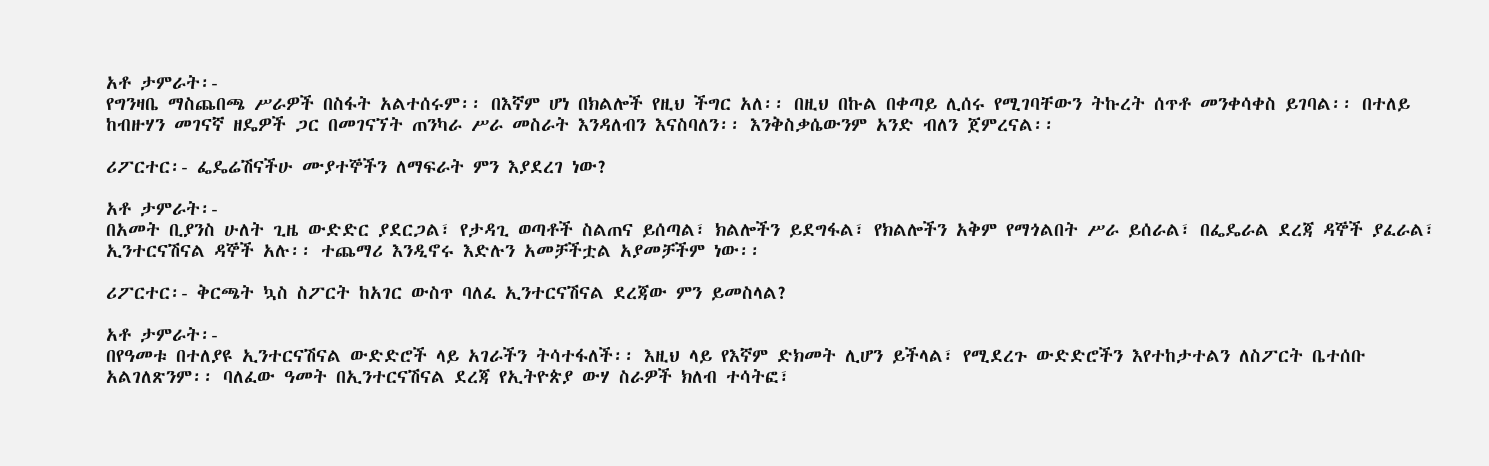አቶ ታምራት፡-
የግንዛቤ ማስጨበጫ ሥራዎች በስፋት አልተሰሩም፡፡ በእኛም ሆነ በክልሎች የዚህ ችግር አለ፡፡ በዚህ በኩል በቀጣይ ሊሰሩ የሚገባቸውን ትኩረት ሰጥቶ መንቀሳቀስ ይገባል፡፡ በተለይ ከብዙሃን መገናኛ ዘዴዎች ጋር በመገናኘት ጠንካራ ሥራ መስራት እንዳለብን እናስባለን፡፡ እንቅስቃሴውንም አንድ ብለን ጀምረናል፡፡

ሪፖርተር፡- ፌዴሬሽናችሁ ሙያተኞችን ለማፍራት ምን እያደረገ ነው?

አቶ ታምራት፡-
በአመት ቢያንስ ሁለት ጊዜ ውድድር ያደርጋል፣ የታዳጊ ወጣቶች ስልጠና ይሰጣል፣ ክልሎችን ይደግፋል፣ የክልሎችን አቅም የማጎልበት ሥራ ይሰራል፣ በፌዴራል ደረጃ ዳኞች ያፈራል፣ ኢንተርናሽናል ዳኞች አሉ፡፡ ተጨማሪ እንዲኖሩ እድሉን አመቻችቷል አያመቻችም ነው፡፡

ሪፖርተር፡- ቅርጫት ኳስ ስፖርት ከአገር ውስጥ ባለፈ ኢንተርናሽናል ደረጃው ምን ይመስላል?

አቶ ታምራት፡-
በየዓመቱ በተለያዩ ኢንተርናሽናል ውድድሮች ላይ አገራችን ትሳተፋለች፡፡ እዚህ ላይ የእኛም ድክመት ሊሆን ይችላል፣ የሚደረጉ ውድድሮችን እየተከታተልን ለስፖርት ቤተሰቡ አልገለጽንም፡፡ ባለፈው ዓመት በኢንተርናሽናል ደረጃ የኢትዮጵያ ውሃ ስራዎች ክለብ ተሳትፎ፣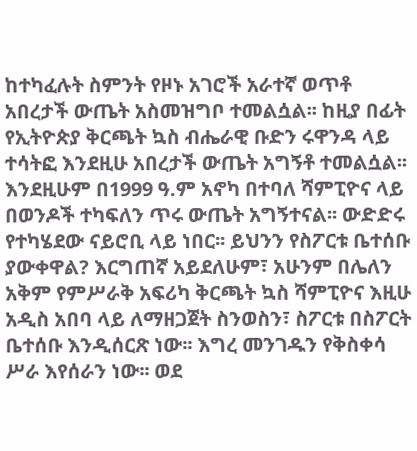ከተካፈሉት ስምንት የዞኑ አገሮች አራተኛ ወጥቶ አበረታች ውጤት አስመዝግቦ ተመልሷል፡፡ ከዚያ በፊት የኢትዮጵያ ቅርጫት ኳስ ብሔራዊ ቡድን ሩዋንዳ ላይ ተሳትፎ እንደዚሁ አበረታች ውጤት አግኝቶ ተመልሷል፡፡ እንደዚሁም በ1999 ዓ.ም አኖካ በተባለ ሻምፒዮና ላይ በወንዶች ተካፍለን ጥሩ ውጤት አግኝተናል፡፡ ውድድሩ የተካሄደው ናይሮቢ ላይ ነበር፡፡ ይህንን የስፖርቱ ቤተሰቡ ያውቀዋል? እርግጠኛ አይደለሁም፣ አሁንም በሌለን አቅም የምሥራቅ አፍሪካ ቅርጫት ኳስ ሻምፒዮና እዚሁ አዲስ አበባ ላይ ለማዘጋጀት ስንወስን፣ ስፖርቱ በስፖርት ቤተሰቡ እንዲሰርጽ ነው፡፡ እግረ መንገዱን የቅስቀሳ ሥራ እየሰራን ነው፡፡ ወደ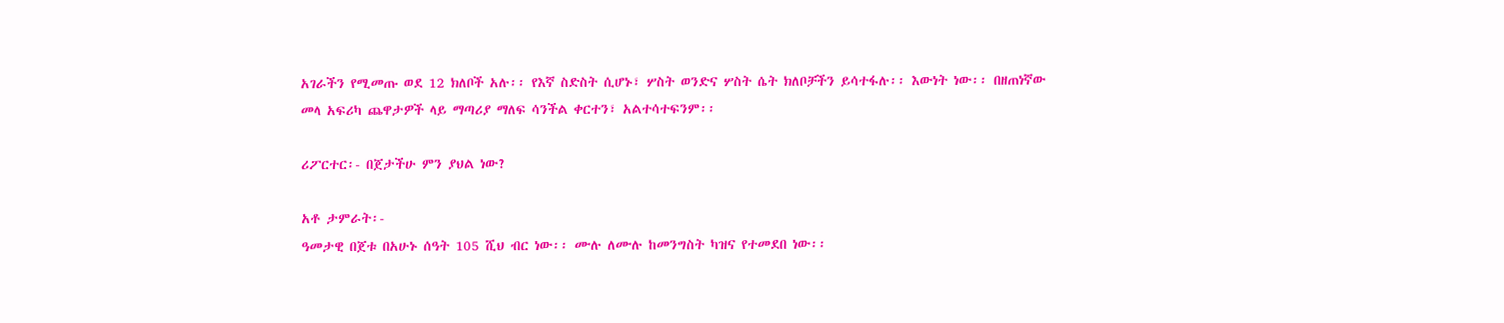አገራችን የሚመጡ ወደ 12 ክለቦች አሉ፡፡ የእኛ ስድስት ሲሆኑ፣ ሦስት ወንድና ሦስት ሴት ክለቦቻችን ይሳተፋሉ፡፡ እውነት ነው፡፡ በዘጠነኛው መላ አፍሪካ ጨዋታዎች ላይ ማጣሪያ ማለፍ ሳንችል ቀርተን፣ አልተሳተፍንም፡፡

ሪፖርተር፡- በጀታችሁ ምን ያህል ነው?

አቶ ታምራት፡-
ዓመታዊ በጀቱ በአሁኑ ሰዓት 105 ሺህ ብር ነው፡፡ ሙሉ ለሙሉ ከመንግስት ካዝና የተመደበ ነው፡፡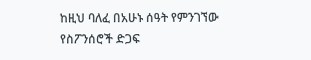ከዚህ ባለፈ በአሁኑ ሰዓት የምንገኘው የስፖንሰሮች ድጋፍ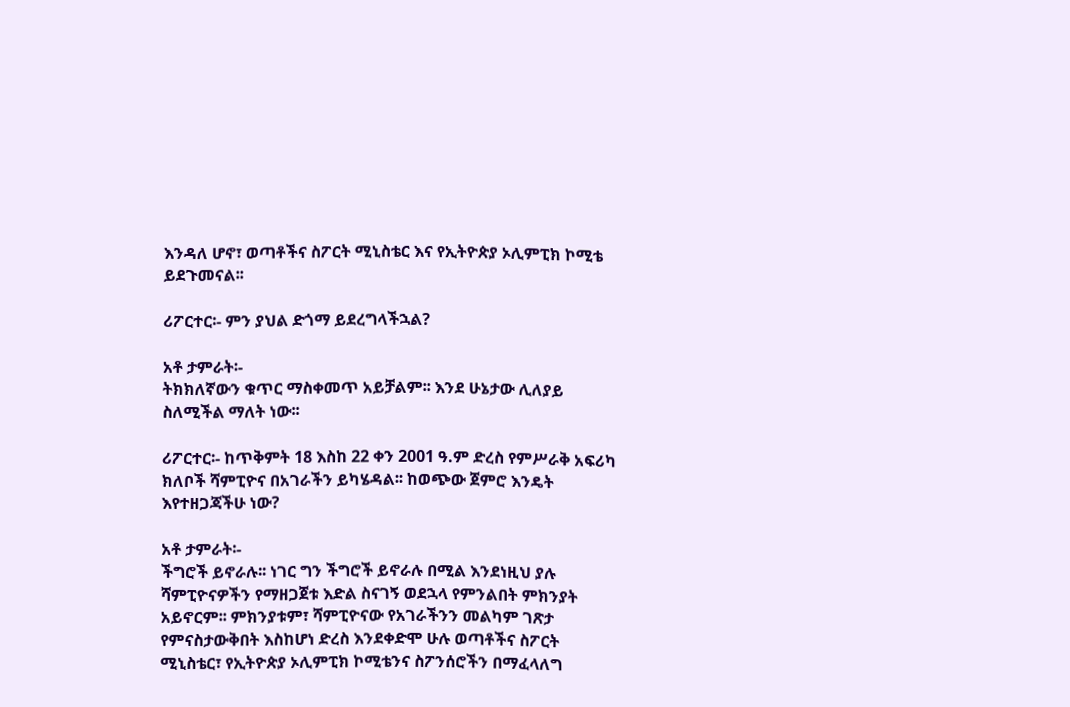እንዳለ ሆኖ፣ ወጣቶችና ስፖርት ሚኒስቴር እና የኢትዮጵያ ኦሊምፒክ ኮሚቴ ይደጉመናል፡፡

ሪፖርተር፡- ምን ያህል ድጎማ ይደረግላችኋል?

አቶ ታምራት፡-
ትክክለኛውን ቁጥር ማስቀመጥ አይቻልም፡፡ እንደ ሁኔታው ሊለያይ ስለሚችል ማለት ነው፡፡

ሪፖርተር፡- ከጥቅምት 18 እስከ 22 ቀን 2001 ዓ.ም ድረስ የምሥራቅ አፍሪካ ክለቦች ሻምፒዮና በአገራችን ይካሄዳል፡፡ ከወጭው ጀምሮ እንዴት እየተዘጋጃችሁ ነው?

አቶ ታምራት፡-
ችግሮች ይኖራሉ፡፡ ነገር ግን ችግሮች ይኖራሉ በሚል እንደነዚህ ያሉ ሻምፒዮናዎችን የማዘጋጀቱ እድል ስናገኝ ወደኋላ የምንልበት ምክንያት አይኖርም፡፡ ምክንያቱም፣ ሻምፒዮናው የአገራችንን መልካም ገጽታ የምናስታውቅበት እስከሆነ ድረስ እንደቀድሞ ሁሉ ወጣቶችና ስፖርት ሚኒስቴር፣ የኢትዮጵያ ኦሊምፒክ ኮሚቴንና ስፖንሰሮችን በማፈላለግ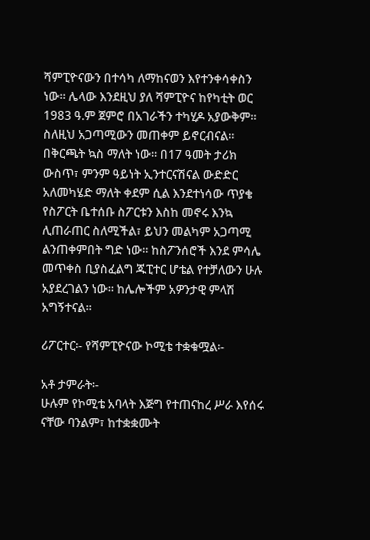ሻምፒዮናውን በተሳካ ለማከናወን እየተንቀሳቀስን ነው፡፡ ሌላው እንደዚህ ያለ ሻምፒዮና ከየካቲት ወር 1983 ዓ.ም ጀምሮ በአገራችን ተካሂዶ አያውቅም፡፡ ስለዚህ አጋጣሚውን መጠቀም ይኖርብናል፡፡ በቅርጫት ኳስ ማለት ነው፡፡ በ17 ዓመት ታሪክ ውስጥ፣ ምንም ዓይነት ኢንተርናሽናል ውድድር አለመካሄድ ማለት ቀደም ሲል እንደተነሳው ጥያቄ የስፖርት ቤተሰቡ ስፖርቱን እስከ መኖሩ እንኳ ሊጠራጠር ስለሚችል፣ ይህን መልካም አጋጣሚ ልንጠቀምበት ግድ ነው፡፡ ከስፖንሰሮች እንደ ምሳሌ መጥቀስ ቢያስፈልግ ጁፒተር ሆቴል የተቻለውን ሁሉ አያደረገልን ነው፡፡ ከሌሎችም አዎንታዊ ምላሽ አግኝተናል፡፡

ሪፖርተር፡- የሻምፒዮናው ኮሚቴ ተቋቁሟል፡-

አቶ ታምራት፡-
ሁሉም የኮሚቴ አባላት እጅግ የተጠናከረ ሥራ እየሰሩ ናቸው ባንልም፣ ከተቋቋሙት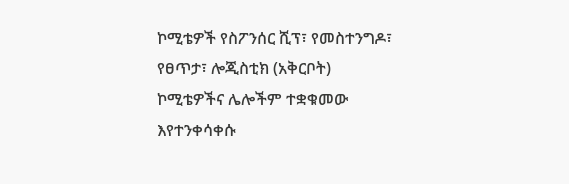ኮሚቴዎች የስፖንሰር ሺፕ፣ የመስተንግዶ፣ የፀጥታ፣ ሎጂስቲክ (አቅርቦት) ኮሚቴዎችና ሌሎችም ተቋቁመው እየተንቀሳቀሱ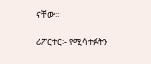ናቸው፡፡

ሪፖርተር፡- የሚሳተፉትን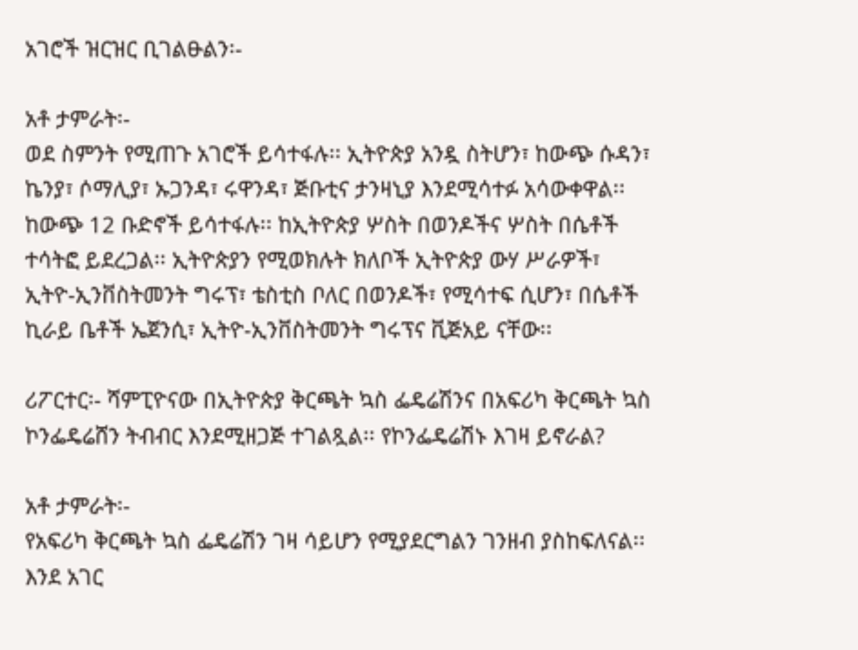አገሮች ዝርዝር ቢገልፁልን፡-

አቶ ታምራት፡-
ወደ ስምንት የሚጠጉ አገሮች ይሳተፋሉ፡፡ ኢትዮጵያ አንዷ ስትሆን፣ ከውጭ ሱዳን፣ ኬንያ፣ ሶማሊያ፣ ኡጋንዳ፣ ሩዋንዳ፣ ጅቡቲና ታንዛኒያ እንደሚሳተፉ አሳውቀዋል፡፡ ከውጭ 12 ቡድኖች ይሳተፋሉ፡፡ ከኢትዮጵያ ሦስት በወንዶችና ሦስት በሴቶች ተሳትፎ ይደረጋል፡፡ ኢትዮጵያን የሚወክሉት ክለቦች ኢትዮጵያ ውሃ ሥራዎች፣ ኢትዮ-ኢንቨስትመንት ግሩፕ፣ ቴስቲስ ቦለር በወንዶች፣ የሚሳተፍ ሲሆን፣ በሴቶች ኪራይ ቤቶች ኤጀንሲ፣ ኢትዮ-ኢንቨስትመንት ግሩፕና ቪጅአይ ናቸው፡፡

ሪፖርተር፡- ሻምፒዮናው በኢትዮጵያ ቅርጫት ኳስ ፌዴሬሽንና በአፍሪካ ቅርጫት ኳስ ኮንፌዴሬሸን ትብብር እንደሚዘጋጅ ተገልጿል፡፡ የኮንፌዴሬሽኑ እገዛ ይኖራል?

አቶ ታምራት፡-
የአፍሪካ ቅርጫት ኳስ ፌዴሬሽን ገዛ ሳይሆን የሚያደርግልን ገንዘብ ያስከፍለናል፡፡ እንደ አገር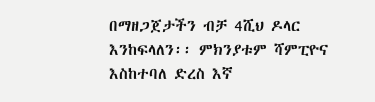በማዘጋጀታችን ብቻ 4ሺህ ዶላር እንከፍላለን፡፡ ምክንያቱም ሻምፒዮና እስከተባለ ድረስ እኛ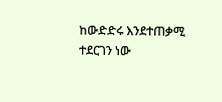ከውድድሩ እንደተጠቃሚ ተደርገን ነው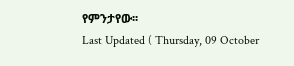የምንታየው፡፡
Last Updated ( Thursday, 09 October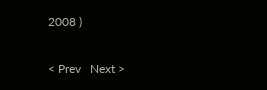2008 )

< Prev   Next >